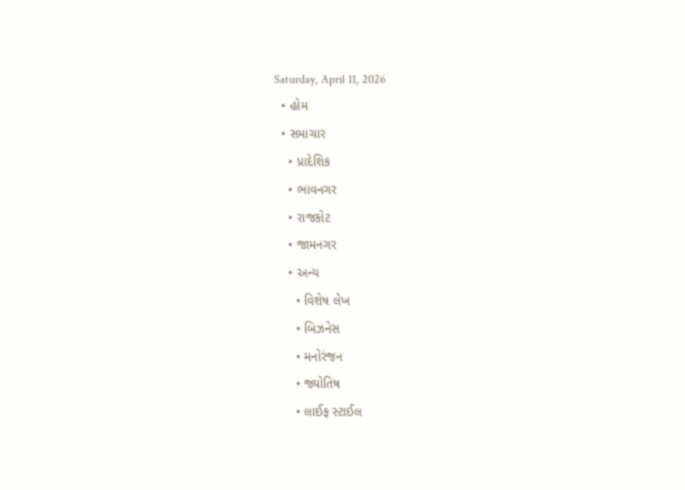Saturday, April 11, 2026
  • હોમ
  • સમાચાર
    • પ્રાદેશિક
    • ભાવનગર
    • રાજકોટ
    • જામનગર
    • અન્ય
      • વિશેષ લેખ
      • બિઝનેસ
      • મનોરંજન
      • જ્યોતિષ
      • લાઈફ સ્ટાઈલ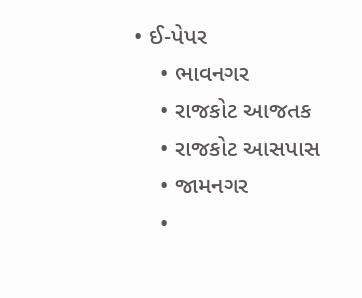• ઈ-પેપર
    • ભાવનગર
    • રાજકોટ આજતક
    • રાજકોટ આસપાસ
    • જામનગર
    •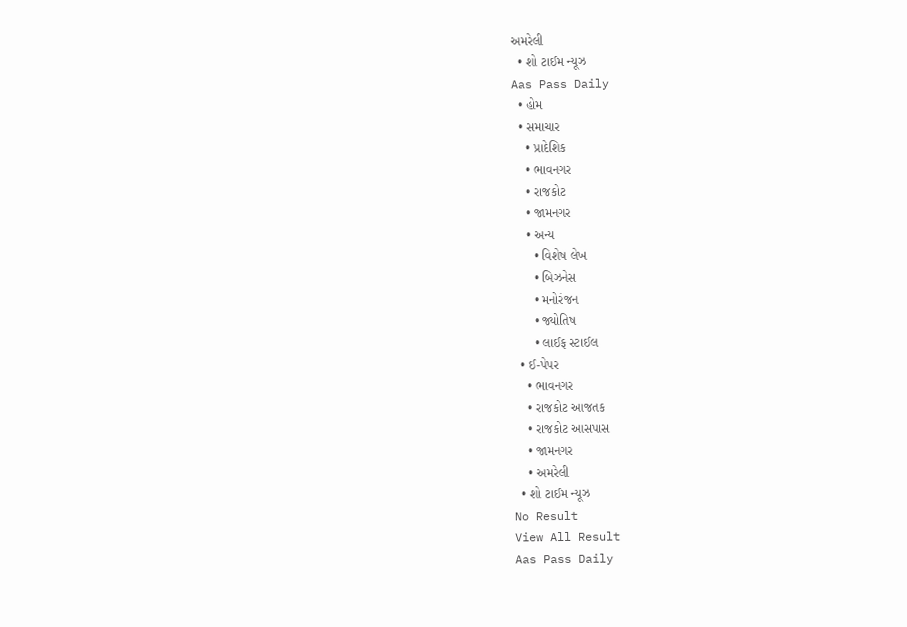અમરેલી
  • શો ટાઈમ ન્યૂઝ
Aas Pass Daily
  • હોમ
  • સમાચાર
    • પ્રાદેશિક
    • ભાવનગર
    • રાજકોટ
    • જામનગર
    • અન્ય
      • વિશેષ લેખ
      • બિઝનેસ
      • મનોરંજન
      • જ્યોતિષ
      • લાઈફ સ્ટાઈલ
  • ઈ-પેપર
    • ભાવનગર
    • રાજકોટ આજતક
    • રાજકોટ આસપાસ
    • જામનગર
    • અમરેલી
  • શો ટાઈમ ન્યૂઝ
No Result
View All Result
Aas Pass Daily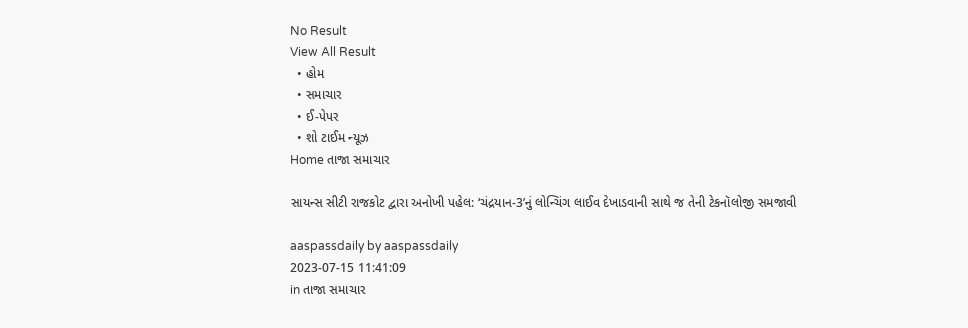No Result
View All Result
  • હોમ
  • સમાચાર
  • ઈ-પેપર
  • શો ટાઈમ ન્યૂઝ
Home તાજા સમાચાર

સાયન્સ સીટી રાજકોટ દ્વારા અનોખી પહેલ: ‘ચંદ્રયાન-3’નું લોન્ચિંગ લાઈવ દેખાડવાની સાથે જ તેની ટેકનૉલોજી સમજાવી

aaspassdaily by aaspassdaily
2023-07-15 11:41:09
in તાજા સમાચાર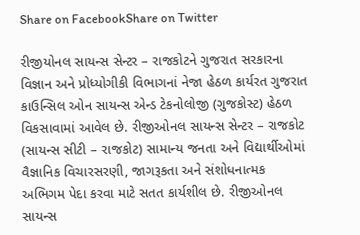Share on FacebookShare on Twitter

રીજીયોનલ સાયન્સ સેન્ટર – રાજકોટને ગુજરાત સરકારના વિજ્ઞાન અને પ્રોધ્યોગીકી વિભાગનાં નેજા હેઠળ કાર્યરત ગુજરાત કાઉન્સિલ ઓન સાયન્સ એન્ડ ટેકનોલોજી (ગુજકોસ્ટ) હેઠળ વિકસાવામાં આવેલ છે. રીજીઓનલ સાયન્સ સેન્ટર – રાજકોટ (સાયન્સ સીટી – રાજકોટ) સામાન્ય જનતા અને વિદ્યાર્થીઓમાં વૈજ્ઞાનિક વિચારસરણી, જાગરૂકતા અને સંશોધનાત્મક અભિગમ પેદા કરવા માટે સતત કાર્યશીલ છે. રીજીઓનલ સાયન્સ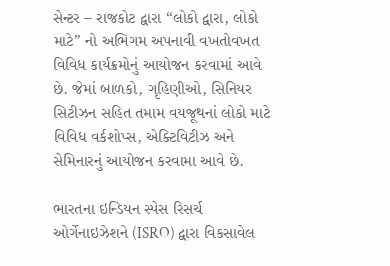સેન્ટર – રાજકોટ દ્વારા “લોકો દ્વારા, લોકો માટે” નો અભિગમ અપનાવી વખતોવખત વિવિધ કાર્યક્રમોનું આયોજન કરવામાં આવે છે. જેમાં બાળકો, ગૃહિણીઓ, સિનિયર સિટીઝન સહિત તમામ વયજૂથનાં લોકો માટે વિવિધ વર્કશોપ્સ, એક્ટિવિટીઝ અને સેમિનારનું આયોજન કરવામા આવે છે.

ભારતના ઇન્ડિયન સ્પેસ રિસર્ચ ઓર્ગેનાઇઝેશને (ISRO) દ્વારા વિકસાવેલ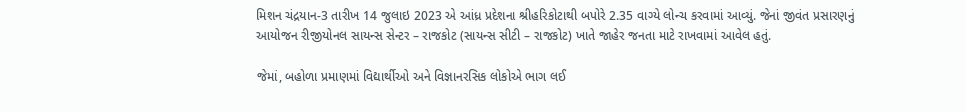મિશન ચંદ્રયાન-3 તારીખ 14 જુલાઇ 2023 એ આંધ્ર પ્રદેશના શ્રીહરિકોટાથી બપોરે 2.35 વાગ્યે લોન્ચ કરવામાં આવ્યું. જેનાં જીવંત પ્રસારણનું આયોજન રીજીયોનલ સાયન્સ સેન્ટર – રાજકોટ (સાયન્સ સીટી – રાજકોટ) ખાતે જાહેર જનતા માટે રાખવામાં આવેલ હતું.

જેમાં, બહોળા પ્રમાણમાં વિદ્યાર્થીઓ અને વિજ્ઞાનરસિક લોકોએ ભાગ લઈ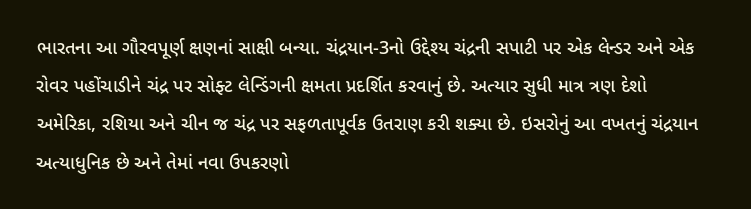ભારતના આ ગૌરવપૂર્ણ ક્ષણનાં સાક્ષી બન્યા. ચંદ્રયાન-3નો ઉદ્દેશ્ય ચંદ્રની સપાટી પર એક લેન્ડર અને એક રોવર પહોંચાડીને ચંદ્ર પર સોફ્ટ લેન્ડિંગની ક્ષમતા પ્રદર્શિત કરવાનું છે. અત્યાર સુધી માત્ર ત્રણ દેશો અમેરિકા, રશિયા અને ચીન જ ચંદ્ર પર સફળતાપૂર્વક ઉતરાણ કરી શક્યા છે. ઇસરોનું આ વખતનું ચંદ્રયાન અત્યાધુનિક છે અને તેમાં નવા ઉપકરણો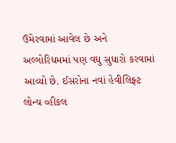ઉમેરવામાં આવેલ છે અને અલ્ગોરિધમમાં પણ વધુ સુધારો કરવામાં આવ્યો છે. ઈસરોના નવાં હેવીલિફ્ટ લોન્ચ વ્હીકલ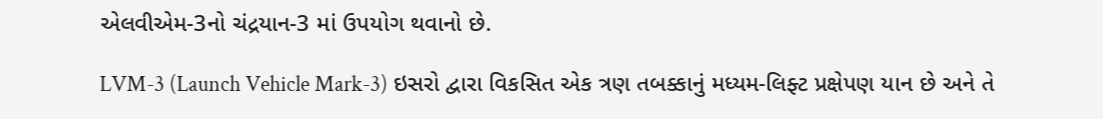એલવીએમ-3નો ચંદ્રયાન-3 માં ઉપયોગ થવાનો છે.

LVM-3 (Launch Vehicle Mark-3) ઇસરો દ્વારા વિકસિત એક ત્રણ તબક્કાનું મધ્યમ-લિફ્ટ પ્રક્ષેપણ યાન છે અને તે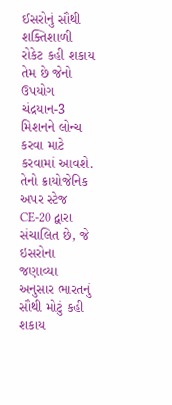ઈસરોનું સૌથી શક્તિશાળી રોકેટ કહી શકાય તેમ છે જેનો ઉપયોગ ચંદ્રયાન-3 મિશનને લોન્ચ કરવા માટે કરવામાં આવશે. તેનો ક્રાયોજેનિક અપર સ્ટેજ CE-20 દ્વારા સંચાલિત છે, જે ઇસરોના જણાવ્યા અનુસાર ભારતનું સૌથી મોટું કહી શકાય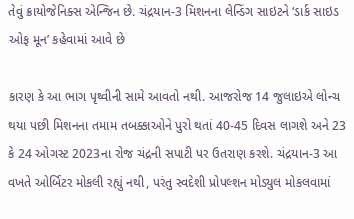તેવું ક્રાયોજેનિક્સ એન્જિન છે. ચંદ્રયાન-3 મિશનના લેન્ડિંગ સાઇટને ‘ડાર્ક સાઇડ ઓફ મૂન’ કહેવામાં આવે છે

કારણ કે આ ભાગ પૃથ્વીની સામે આવતો નથી. આજરોજ 14 જુલાઇએ લોન્ચ થયા પછી મિશનના તમામ તબક્કાઓને પુરો થતાં 40-45 દિવસ લાગશે અને 23 કે 24 ઓગસ્ટ 2023ના રોજ ચંદ્રની સપાટી પર ઉતરાણ કરશે. ચંદ્રયાન-3 આ વખતે ઓર્બિટર મોકલી રહ્યું નથી, પરંતુ સ્વદેશી પ્રોપલ્શન મોડ્યુલ મોકલવામાં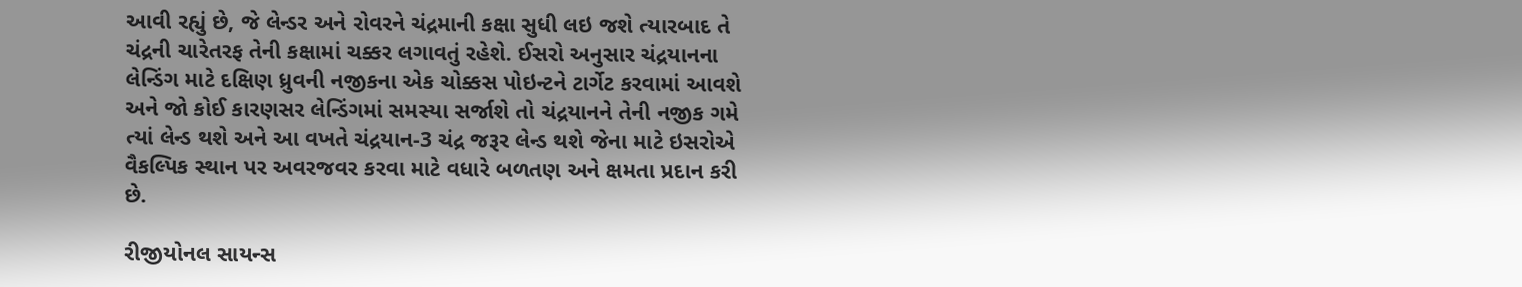આવી રહ્યું છે, જે લેન્ડર અને રોવરને ચંદ્રમાની કક્ષા સુધી લઇ જશે ત્યારબાદ તે ચંદ્રની ચારેતરફ તેની કક્ષામાં ચક્કર લગાવતું રહેશે. ઈસરો અનુસાર ચંદ્રયાનના લેન્ડિંગ માટે દક્ષિણ ધ્રુવની નજીકના એક ચોક્કસ પોઇન્ટને ટાર્ગેટ કરવામાં આવશે અને જો કોઈ કારણસર લેન્ડિંગમાં સમસ્યા સર્જાશે તો ચંદ્રયાનને તેની નજીક ગમે ત્યાં લેન્ડ થશે અને આ વખતે ચંદ્રયાન-3 ચંદ્ર જરૂર લેન્ડ થશે જેના માટે ઇસરોએ વૈકલ્પિક સ્થાન પર અવરજવર કરવા માટે વધારે બળતણ અને ક્ષમતા પ્રદાન કરી છે.

રીજીયોનલ સાયન્સ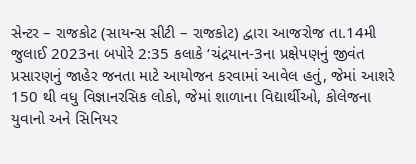સેન્ટર – રાજકોટ (સાયન્સ સીટી – રાજકોટ) દ્વારા આજરોજ તા.14મી જુલાઈ 2023ના બપોરે 2:35 કલાકે ‘ચંદ્રયાન-3ના પ્રક્ષેપણનું જીવંત પ્રસારણનું જાહેર જનતા માટે આયોજન કરવામાં આવેલ હતું, જેમાં આશરે 150 થી વધુ વિજ્ઞાનરસિક લોકો, જેમાં શાળાના વિદ્યાર્થીઓ, કોલેજના યુવાનો અને સિનિયર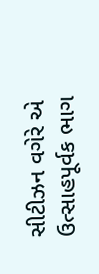સીટીઝન વગેરે એ ઉત્સાહપૂર્વક ભાગ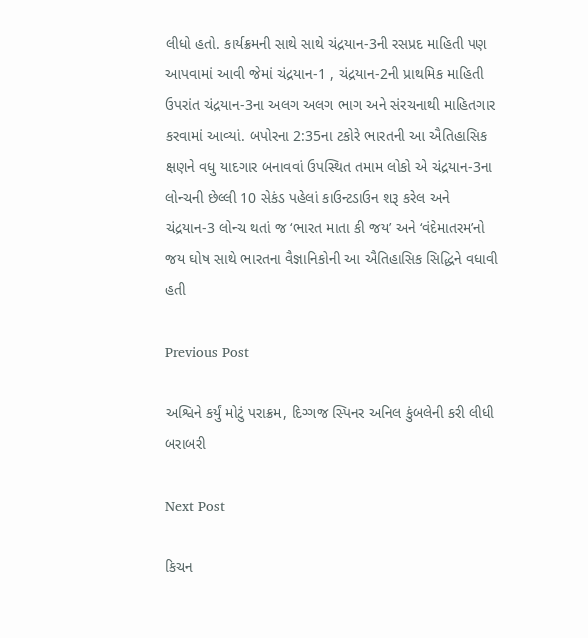લીધો હતો. કાર્યક્રમની સાથે સાથે ચંદ્રયાન-3ની રસપ્રદ માહિતી પણ આપવામાં આવી જેમાં ચંદ્રયાન-1 , ચંદ્રયાન-2ની પ્રાથમિક માહિતી ઉપરાંત ચંદ્રયાન-3ના અલગ અલગ ભાગ અને સંરચનાથી માહિતગાર કરવામાં આવ્યાં. બપોરના 2:35ના ટકોરે ભારતની આ ઐતિહાસિક ક્ષણને વધુ યાદગાર બનાવવાં ઉપસ્થિત તમામ લોકો એ ચંદ્રયાન-3ના લોન્ચની છેલ્લી 10 સેકંડ પહેલાં કાઉન્ટડાઉન શરૂ કરેલ અને ચંદ્રયાન-3 લોન્ચ થતાં જ ‘ભારત માતા કી જય’ અને ‘વંદેમાતરમ’નો જય ઘોષ સાથે ભારતના વૈજ્ઞાનિકોની આ ઐતિહાસિક સિદ્ધિને વધાવી હતી

Previous Post

અશ્વિને કર્યું મોટું પરાક્રમ, દિગ્ગજ સ્પિનર અનિલ કુંબલેની કરી લીધી બરાબરી

Next Post

કિચન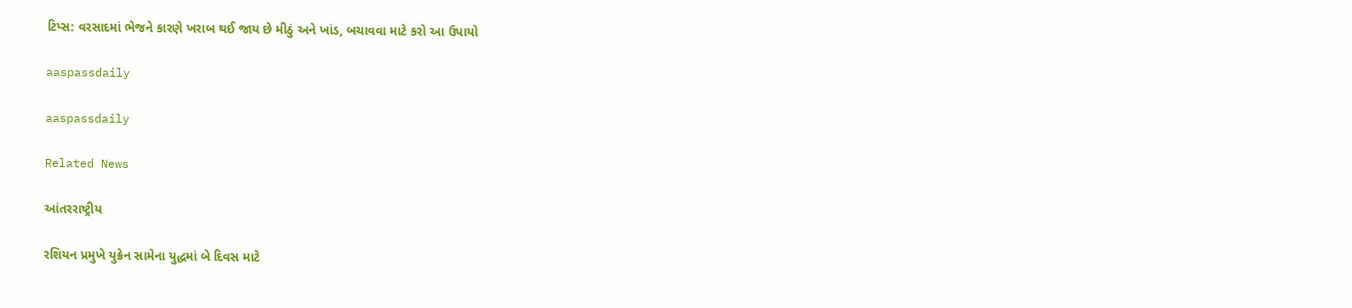ટિપ્સ: વરસાદમાં ભેજને કારણે ખરાબ થઈ જાય છે મીઠું અને ખાંડ, બચાવવા માટે કરો આ ઉપાયો

aaspassdaily

aaspassdaily

Related News

આંતરરાષ્ટ્રીય

રશિયન પ્રમુખે યુક્રેન સામેના યુદ્ધમાં બે દિવસ માટે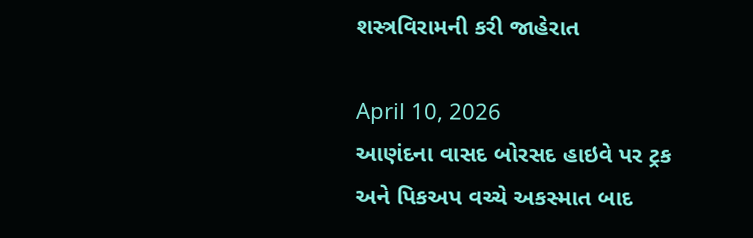શસ્ત્રવિરામની કરી જાહેરાત

April 10, 2026
આણંદના વાસદ બોરસદ હાઇવે પર ટ્રક અને પિકઅપ વચ્ચે અકસ્માત બાદ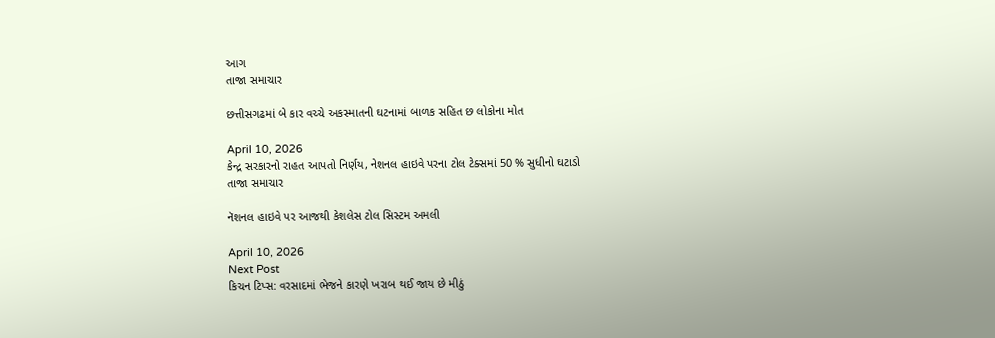આગ
તાજા સમાચાર

છત્તીસગઢમાં બે કાર વચ્ચે અકસ્માતની ઘટનામાં બાળક સહિત છ લોકોના મોત

April 10, 2026
કેન્દ્ર સરકારનો રાહત આપતો નિર્ણય, નેશનલ હાઇવે પરના ટોલ ટેક્સમાં 50 % સુધીનો ઘટાડો
તાજા સમાચાર

નૅશનલ હાઇવે પર આજથી કેશલેસ ટોલ સિસ્ટમ અમલી

April 10, 2026
Next Post
કિચન ટિપ્સ: વરસાદમાં ભેજને કારણે ખરાબ થઈ જાય છે મીઠું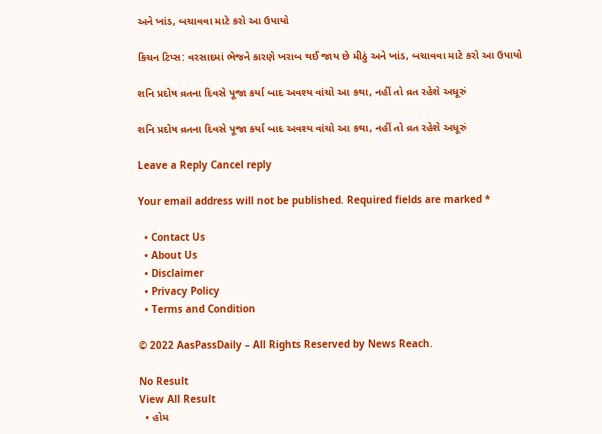અને ખાંડ, બચાવવા માટે કરો આ ઉપાયો

કિચન ટિપ્સ: વરસાદમાં ભેજને કારણે ખરાબ થઈ જાય છે મીઠું અને ખાંડ, બચાવવા માટે કરો આ ઉપાયો

શનિ પ્રદોષ વ્રતના દિવસે પૂજા કર્યા બાદ અવશ્ય વાંચો આ કથા, નહીં તો વ્રત રહેશે અધૂરું

શનિ પ્રદોષ વ્રતના દિવસે પૂજા કર્યા બાદ અવશ્ય વાંચો આ કથા, નહીં તો વ્રત રહેશે અધૂરું

Leave a Reply Cancel reply

Your email address will not be published. Required fields are marked *

  • Contact Us
  • About Us
  • Disclaimer
  • Privacy Policy
  • Terms and Condition

© 2022 AasPassDaily – All Rights Reserved by News Reach.

No Result
View All Result
  • હોમ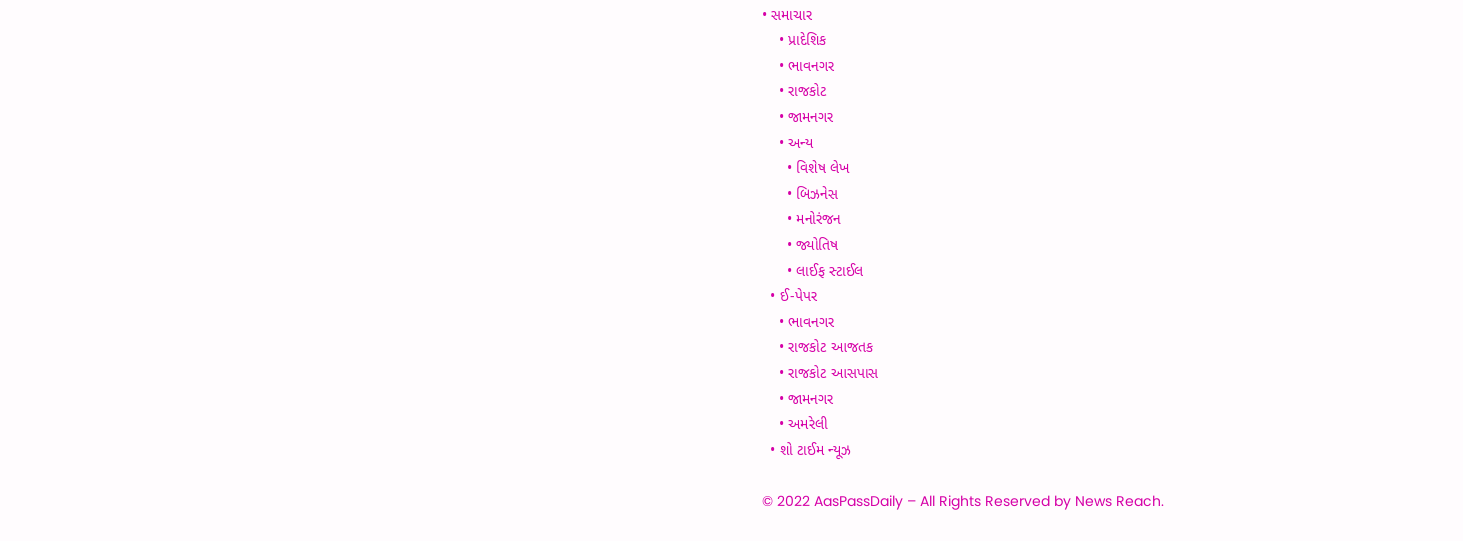• સમાચાર
    • પ્રાદેશિક
    • ભાવનગર
    • રાજકોટ
    • જામનગર
    • અન્ય
      • વિશેષ લેખ
      • બિઝનેસ
      • મનોરંજન
      • જ્યોતિષ
      • લાઈફ સ્ટાઈલ
  • ઈ-પેપર
    • ભાવનગર
    • રાજકોટ આજતક
    • રાજકોટ આસપાસ
    • જામનગર
    • અમરેલી
  • શો ટાઈમ ન્યૂઝ

© 2022 AasPassDaily – All Rights Reserved by News Reach.